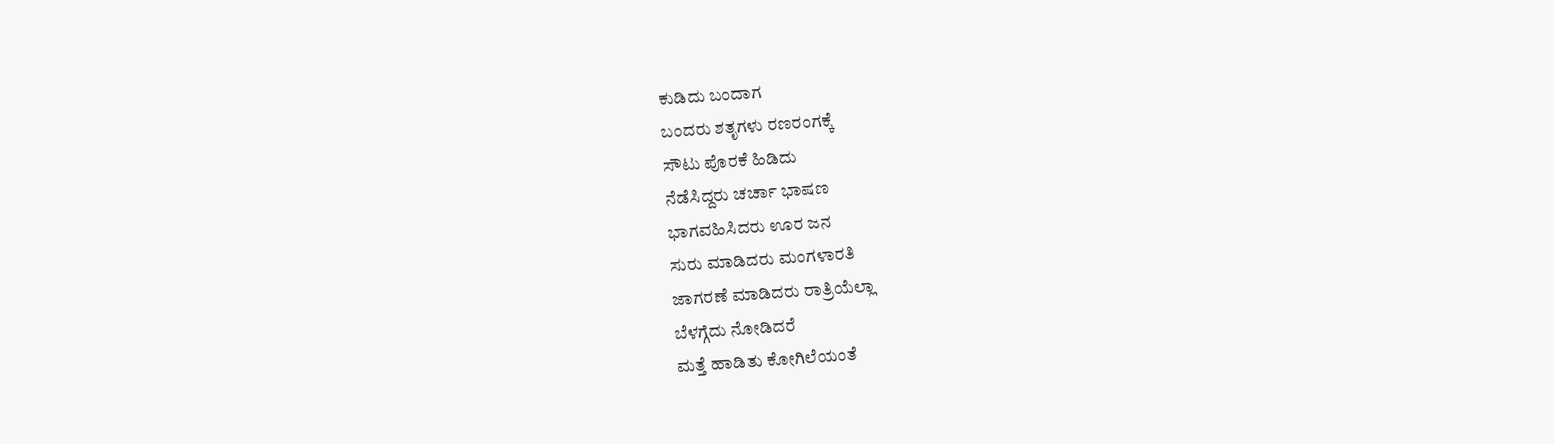ಕುಡಿದು ಬಂದಾಗ
ಬಂದರು ಶತೃಗಳು ರಣರಂಗಕ್ಕೆ
ಸೌಟು ಪೊರಕೆ ಹಿಡಿದು
ನೆಡೆಸಿದ್ದರು ಚರ್ಚಾ ಭಾಷಣ
ಭಾಗವಹಿಸಿದರು ಊರ ಜನ
ಸುರು ಮಾಡಿದರು ಮಂಗಳಾರತಿ
ಜಾಗರಣೆ ಮಾಡಿದರು ರಾತ್ರಿಯೆಲ್ಲಾ
ಬೆಳಗ್ಗೆದು ನೋಡಿದರೆ
ಮತ್ತೆ ಹಾಡಿತು ಕೋಗಿಲೆಯಂತೆ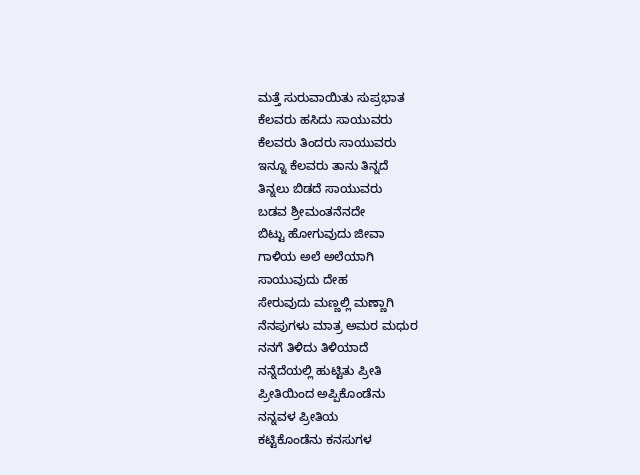ಮತ್ತೆ ಸುರುವಾಯಿತು ಸುಪ್ರಭಾತ
ಕೆಲವರು ಹಸಿದು ಸಾಯುವರು
ಕೆಲವರು ತಿಂದರು ಸಾಯುವರು
ಇನ್ನೂ ಕೆಲವರು ತಾನು ತಿನ್ನದೆ
ತಿನ್ನಲು ಬಿಡದೆ ಸಾಯುವರು
ಬಡವ ಶ್ರೀಮಂತನೆನದೇ
ಬಿಟ್ಟು ಹೋಗುವುದು ಜೀವಾ
ಗಾಳಿಯ ಅಲೆ ಅಲೆಯಾಗಿ
ಸಾಯುವುದು ದೇಹ
ಸೇರುವುದು ಮಣ್ಣಲ್ಲಿ ಮಣ್ಣಾಗಿ
ನೆನಪುಗಳು ಮಾತ್ರ ಅಮರ ಮಧುರ
ನನಗೆ ತಿಳಿದು ತಿಳಿಯಾದೆ
ನನ್ನೆದೆಯಲ್ಲಿ ಹುಟ್ಟಿತು ಪ್ರೀತಿ
ಪ್ರೀತಿಯಿಂದ ಅಪ್ಪಿಕೊಂಡೆನು
ನನ್ನವಳ ಪ್ರೀತಿಯ
ಕಟ್ಟಿಕೊಂಡೆನು ಕನಸುಗಳ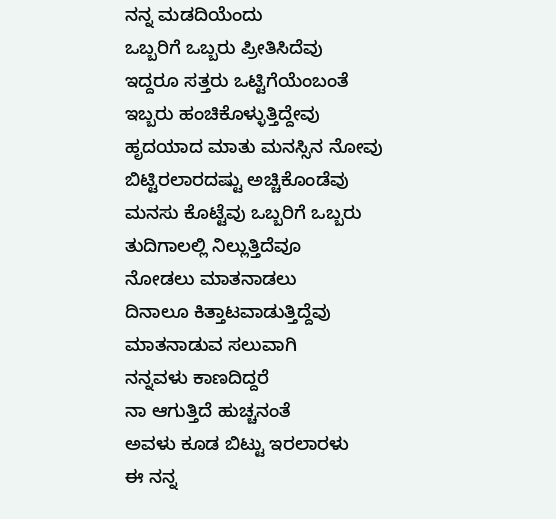ನನ್ನ ಮಡದಿಯೆಂದು
ಒಬ್ಬರಿಗೆ ಒಬ್ಬರು ಪ್ರೀತಿಸಿದೆವು
ಇದ್ದರೂ ಸತ್ತರು ಒಟ್ಟಿಗೆಯೆಂಬಂತೆ
ಇಬ್ಬರು ಹಂಚಿಕೊಳ್ಳುತ್ತಿದ್ದೇವು
ಹೃದಯಾದ ಮಾತು ಮನಸ್ಸಿನ ನೋವು
ಬಿಟ್ಟಿರಲಾರದಷ್ಟು ಅಚ್ಚಿಕೊಂಡೆವು
ಮನಸು ಕೊಟ್ಟೆವು ಒಬ್ಬರಿಗೆ ಒಬ್ಬರು
ತುದಿಗಾಲಲ್ಲಿ ನಿಲ್ಲುತ್ತಿದೆವೂ
ನೋಡಲು ಮಾತನಾಡಲು
ದಿನಾಲೂ ಕಿತ್ತಾಟವಾಡುತ್ತಿದ್ದೆವು
ಮಾತನಾಡುವ ಸಲುವಾಗಿ
ನನ್ನವಳು ಕಾಣದಿದ್ದರೆ
ನಾ ಆಗುತ್ತಿದೆ ಹುಚ್ಚನಂತೆ
ಅವಳು ಕೂಡ ಬಿಟ್ಟು ಇರಲಾರಳು
ಈ ನನ್ನ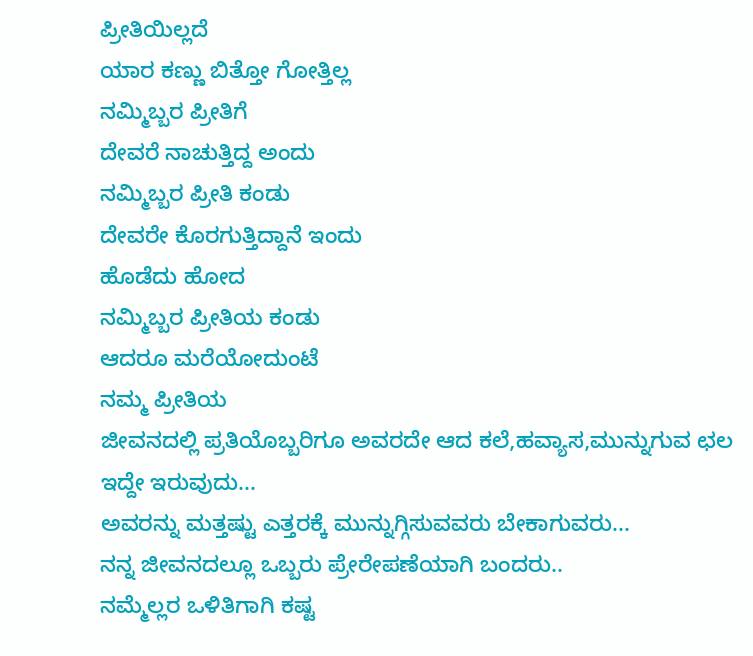ಪ್ರೀತಿಯಿಲ್ಲದೆ
ಯಾರ ಕಣ್ಣು ಬಿತ್ತೋ ಗೋತ್ತಿಲ್ಲ
ನಮ್ಮಿಬ್ಬರ ಪ್ರೀತಿಗೆ
ದೇವರೆ ನಾಚುತ್ತಿದ್ದ ಅಂದು
ನಮ್ಮಿಬ್ಬರ ಪ್ರೀತಿ ಕಂಡು
ದೇವರೇ ಕೊರಗುತ್ತಿದ್ದಾನೆ ಇಂದು
ಹೊಡೆದು ಹೋದ
ನಮ್ಮಿಬ್ಬರ ಪ್ರೀತಿಯ ಕಂಡು
ಆದರೂ ಮರೆಯೋದುಂಟೆ
ನಮ್ಮ ಪ್ರೀತಿಯ
ಜೀವನದಲ್ಲಿ ಪ್ರತಿಯೊಬ್ಬರಿಗೂ ಅವರದೇ ಆದ ಕಲೆ,ಹವ್ಯಾಸ,ಮುನ್ನುಗುವ ಛಲ ಇದ್ದೇ ಇರುವುದು...
ಅವರನ್ನು ಮತ್ತಷ್ಟು ಎತ್ತರಕ್ಕೆ ಮುನ್ನುಗ್ಗಿಸುವವರು ಬೇಕಾಗುವರು...
ನನ್ನ ಜೀವನದಲ್ಲೂ ಒಬ್ಬರು ಪ್ರೇರೇಪಣೆಯಾಗಿ ಬಂದರು..
ನಮ್ಮೆಲ್ಲರ ಒಳಿತಿಗಾಗಿ ಕಷ್ಟ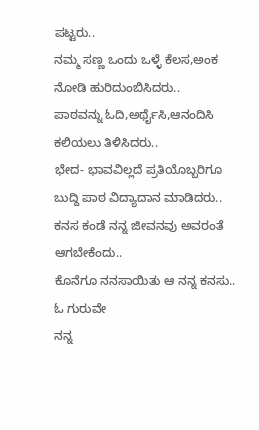ಪಟ್ಟರು..
ನಮ್ಮ ಸಣ್ಣ ಒಂದು ಒಳ್ಳೆ ಕೆಲಸ,ಅಂಕ ನೋಡಿ ಹುರಿದುಂಬಿಸಿದರು..
ಪಾಠವನ್ನು ಓದಿ,ಅರ್ಥೈಸಿ,ಆನಂದಿಸಿ ಕಲಿಯಲು ತಿಳಿಸಿದರು..
ಭೇದ- ಭಾವವಿಲ್ಲದೆ ಪ್ರತಿಯೊಬ್ಬರಿಗೂ ಬುದ್ದಿ ಪಾಠ ವಿದ್ಯಾದಾನ ಮಾಡಿದರು..
ಕನಸ ಕಂಡೆ ನನ್ನ ಜೀವನವು ಅವರಂತೆ ಆಗಬೇಕೆಂದು..
ಕೊನೆಗೂ ನನಸಾಯಿತು ಆ ನನ್ನ ಕನಸು..
ಓ ಗುರುವೇ
ನನ್ನ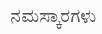ನಮಸ್ಕಾರಗಳು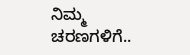ನಿಮ್ಮ ಚರಣಗಳಿಗೆ..